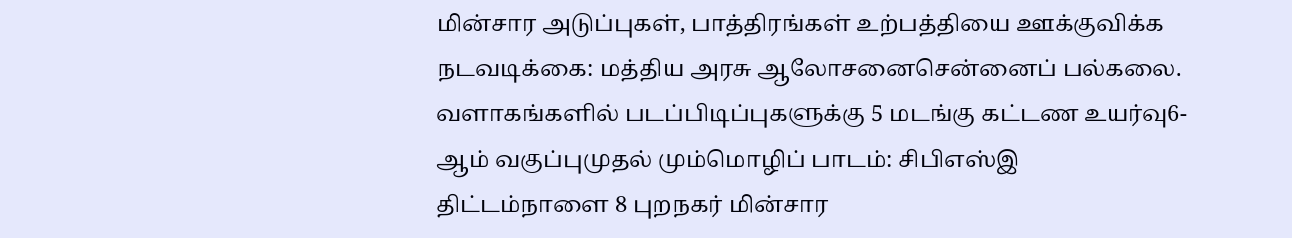மின்சார அடுப்புகள், பாத்திரங்கள் உற்பத்தியை ஊக்குவிக்க நடவடிக்கை: மத்திய அரசு ஆலோசனைசென்னைப் பல்கலை. வளாகங்களில் படப்பிடிப்புகளுக்கு 5 மடங்கு கட்டண உயர்வு6-ஆம் வகுப்புமுதல் மும்மொழிப் பாடம்: சிபிஎஸ்இ திட்டம்நாளை 8 புறநகர் மின்சார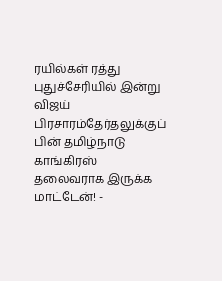ரயில்கள் ரத்து புதுச்சேரியில் இன்று விஜய் பிரசாரம்தேர்தலுக்குப் பின் தமிழ்நாடு காங்கிரஸ் தலைவராக இருக்க மாட்டேன்! -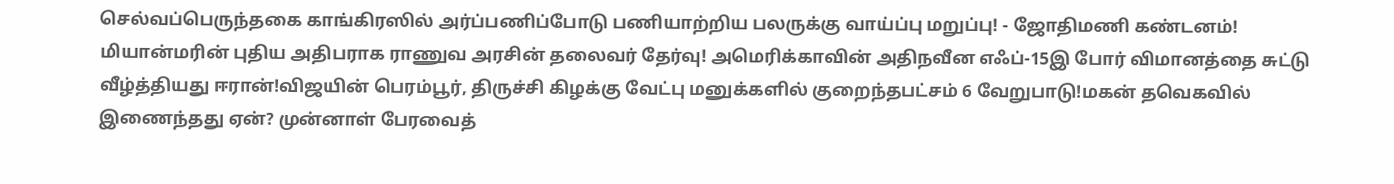செல்வப்பெருந்தகை காங்கிரஸில் அர்ப்பணிப்போடு பணியாற்றிய பலருக்கு வாய்ப்பு மறுப்பு! - ஜோதிமணி கண்டனம்! மியான்மரின் புதிய அதிபராக ராணுவ அரசின் தலைவர் தேர்வு! அமெரிக்காவின் அதிநவீன எஃப்-15இ போர் விமானத்தை சுட்டு வீழ்த்தியது ஈரான்!விஜயின் பெரம்பூர், திருச்சி கிழக்கு வேட்பு மனுக்களில் குறைந்தபட்சம் 6 வேறுபாடு!மகன் தவெகவில் இணைந்தது ஏன்? முன்னாள் பேரவைத்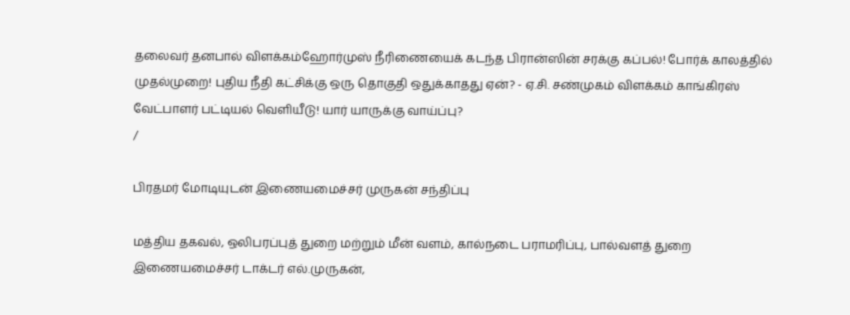தலைவர் தனபால் விளக்கம்ஹோர்முஸ் நீரிணையைக் கடந்த பிரான்ஸின் சரக்கு கப்பல்! போர்க் காலத்தில் முதல்முறை! புதிய நீதி கட்சிக்கு ஒரு தொகுதி ஒதுக்காதது ஏன்? - ஏ.சி. சண்முகம் விளக்கம் காங்கிரஸ் வேட்பாளர் பட்டியல் வெளியீடு! யார் யாருக்கு வாய்ப்பு?
/

பிரதமர் மோடியுடன் இணையமைச்சர் முருகன் சந்திப்பு

மத்திய தகவல், ஒலிபரப்புத் துறை மற்றும் மீன் வளம், கால்நடை பராமரிப்பு, பால்வளத் துறை இணையமைச்சர் டாக்டர் எல்.முருகன்,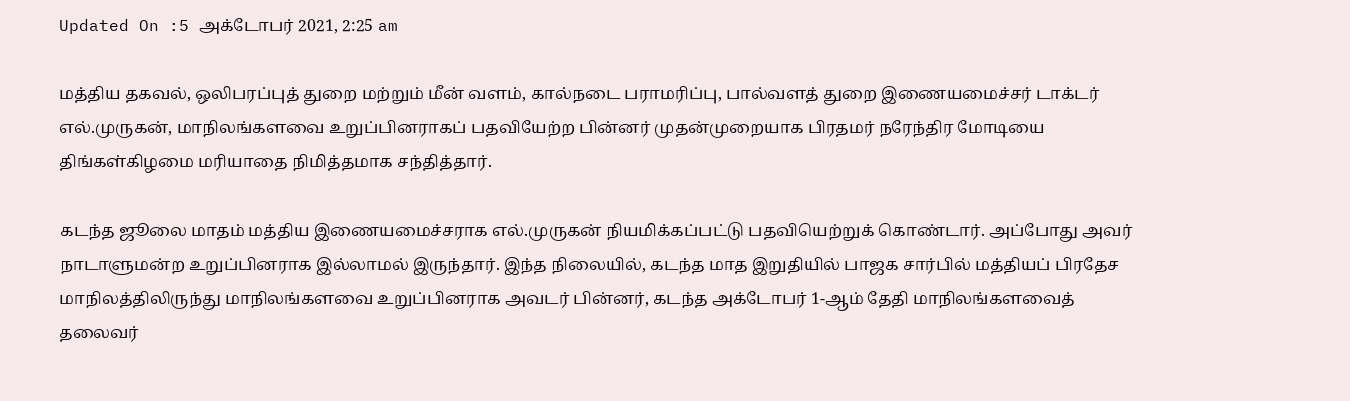Updated On :5 அக்டோபர் 2021, 2:25 am

மத்திய தகவல், ஒலிபரப்புத் துறை மற்றும் மீன் வளம், கால்நடை பராமரிப்பு, பால்வளத் துறை இணையமைச்சர் டாக்டர் எல்.முருகன், மாநிலங்களவை உறுப்பினராகப் பதவியேற்ற பின்னர் முதன்முறையாக பிரதமர் நரேந்திர மோடியை திங்கள்கிழமை மரியாதை நிமித்தமாக சந்தித்தார்.

கடந்த ஜூலை மாதம் மத்திய இணையமைச்சராக எல்.முருகன் நியமிக்கப்பட்டு பதவியெற்றுக் கொண்டார். அப்போது அவர் நாடாளுமன்ற உறுப்பினராக இல்லாமல் இருந்தார். இந்த நிலையில், கடந்த மாத இறுதியில் பாஜக சார்பில் மத்தியப் பிரதேச மாநிலத்திலிருந்து மாநிலங்களவை உறுப்பினராக அவடர் பின்னர், கடந்த அக்டோபர் 1-ஆம் தேதி மாநிலங்களவைத் தலைவர்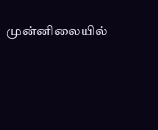முன்னிலையில்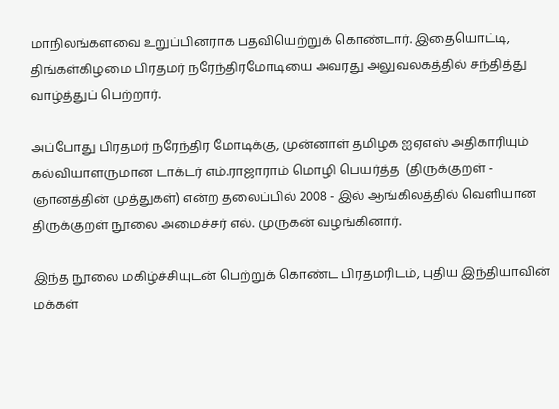மாநிலங்களவை உறுப்பினராக பதவியெற்றுக் கொண்டார். இதையொட்டி, திங்கள்கிழமை பிரதமர் நரேந்திரமோடியை அவரது அலுவலகத்தில் சந்தித்து வாழ்த்துப் பெற்றார்.

அப்போது பிரதமர் நரேந்திர மோடிக்கு, முன்னாள் தமிழக ஐஏஎஸ் அதிகாரியும் கல்வியாளருமான டாக்டர் எம்.ராஜாராம் மொழி பெயர்த்த  (திருக்குறள் - ஞானத்தின் முத்துகள்) என்ற தலைப்பில் 2008 - இல் ஆங்கிலத்தில் வெளியான திருக்குறள் நூலை அமைச்சர் எல். முருகன் வழங்கினார்.

இந்த நூலை மகிழ்ச்சியுடன் பெற்றுக் கொண்ட பிரதமரிடம், புதிய இந்தியாவின் மக்கள்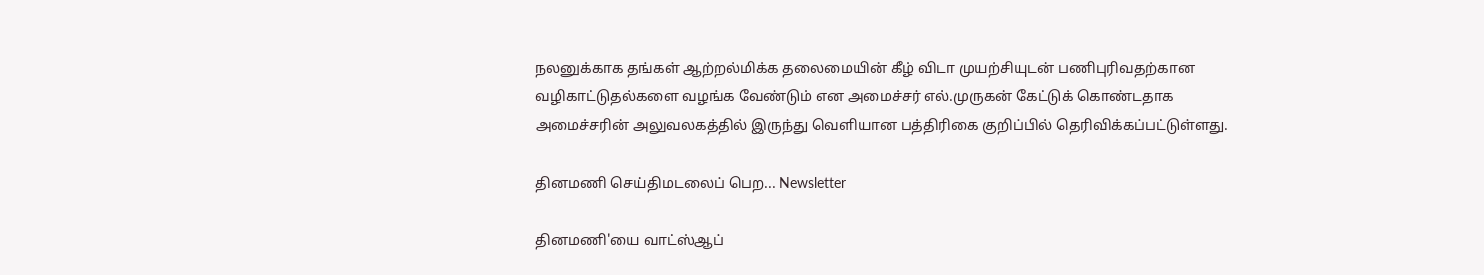நலனுக்காக தங்கள் ஆற்றல்மிக்க தலைமையின் கீழ் விடா முயற்சியுடன் பணிபுரிவதற்கான வழிகாட்டுதல்களை வழங்க வேண்டும் என அமைச்சர் எல்.முருகன் கேட்டுக் கொண்டதாக அமைச்சரின் அலுவலகத்தில் இருந்து வெளியான பத்திரிகை குறிப்பில் தெரிவிக்கப்பட்டுள்ளது.

தினமணி செய்திமடலைப் பெற... Newsletter

தினமணி'யை வாட்ஸ்ஆப்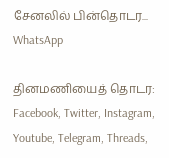சேனலில் பின்தொடர... WhatsApp

தினமணியைத் தொடர: Facebook, Twitter, Instagram, Youtube, Telegram, Threads,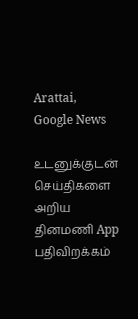Arattai, Google News

உடனுக்குடன் செய்திகளை அறிய தினமணி App பதிவிறக்கம்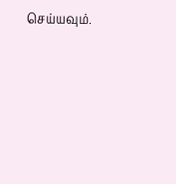செய்யவும்.